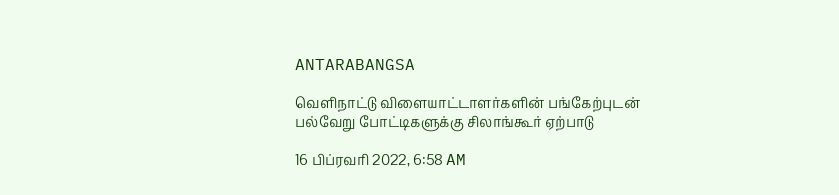ANTARABANGSA

வெளிநாட்டு விளையாட்டாளர்களின் பங்கேற்புடன் பல்வேறு போட்டிகளுக்கு சிலாங்கூர் ஏற்பாடு

16 பிப்ரவரி 2022, 6:58 AM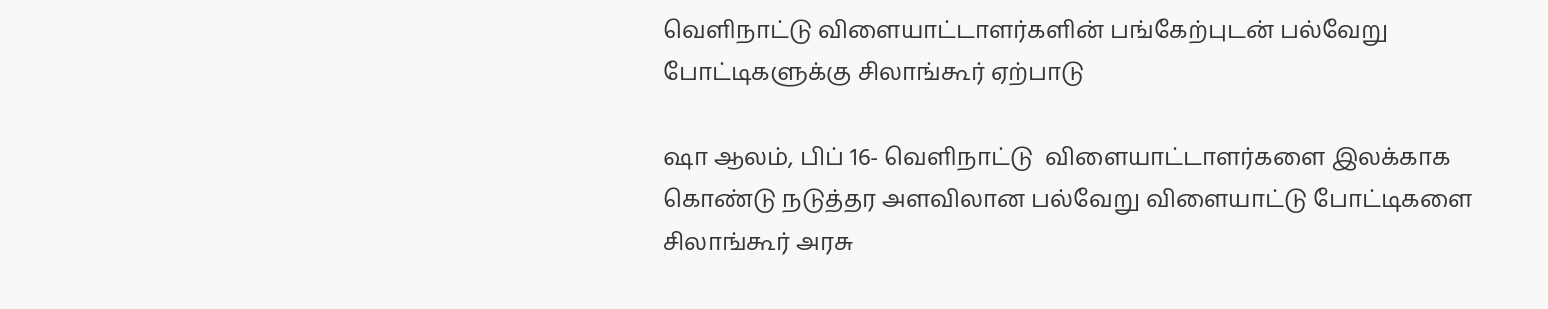வெளிநாட்டு விளையாட்டாளர்களின் பங்கேற்புடன் பல்வேறு போட்டிகளுக்கு சிலாங்கூர் ஏற்பாடு

ஷா ஆலம், பிப் 16- வெளிநாட்டு  விளையாட்டாளர்களை இலக்காக கொண்டு நடுத்தர அளவிலான பல்வேறு விளையாட்டு போட்டிகளை சிலாங்கூர் அரசு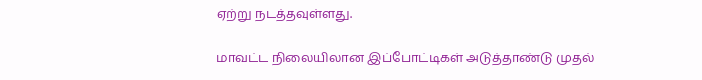ஏற்று நடத்தவுள்ளது.

மாவட்ட நிலையிலான இப்போட்டிகள் அடுத்தாண்டு முதல்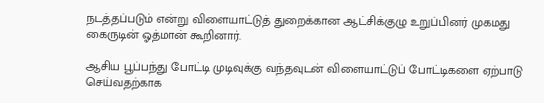நடத்தப்படும் என்று விளையாட்டுத் துறைக்கான ஆட்சிக்குழு உறுப்பினர் முகமது கைருடின் ஓத்மான் கூறினார்.

ஆசிய பூப்பந்து போட்டி முடிவுக்கு வந்தவுடன் விளையாட்டுப் போட்டிகளை ஏற்பாடு செய்வதற்காக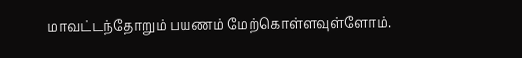மாவட்டந்தோறும் பயணம் மேற்கொள்ளவுள்ளோம்.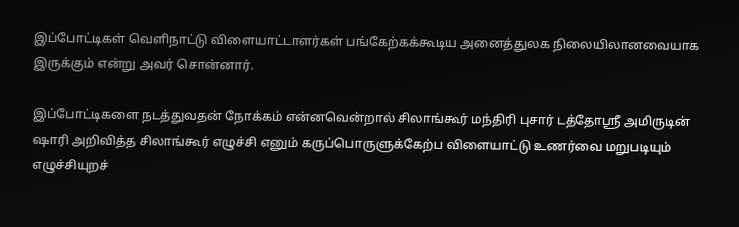இப்போட்டிகள் வெளிநாட்டு விளையாட்டாளர்கள் பங்கேற்கக்கூடிய அனைத்துலக நிலையிலானவையாக இருக்கும் என்று அவர் சொன்னார்.

இப்போட்டிகளை நடத்துவதன் நோக்கம் என்னவென்றால் சிலாங்கூர் மந்திரி புசார் டத்தோஸ்ரீ அமிருடின் ஷாரி அறிவித்த சிலாங்கூர் எழுச்சி எனும் கருப்பொருளுக்கேற்ப விளையாட்டு உணர்வை மறுபடியும் எழுச்சியுறச்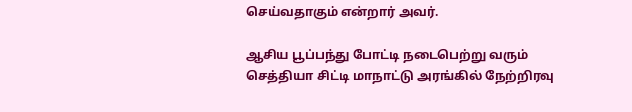செய்வதாகும் என்றார் அவர்.

ஆசிய பூப்பந்து போட்டி நடைபெற்று வரும் செத்தியா சிட்டி மாநாட்டு அரங்கில் நேற்றிரவு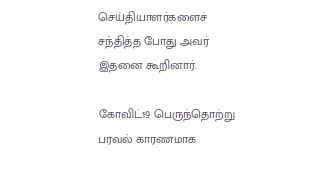செய்தியாளர்களைச் சந்தித்த போது அவர் இதனை கூறினார்.

கோவிட்19 பெருந்தொற்று பரவல் காரணமாக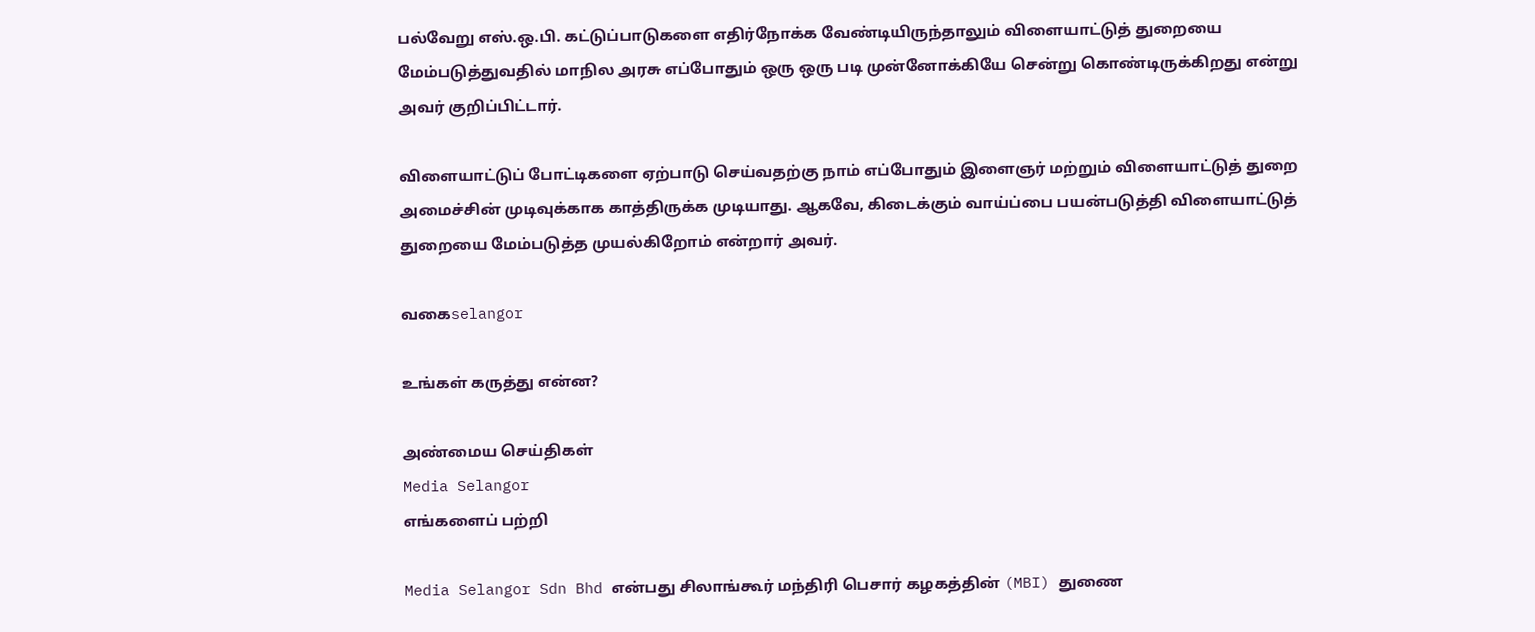பல்வேறு எஸ்.ஒ.பி. கட்டுப்பாடுகளை எதிர்நோக்க வேண்டியிருந்தாலும் விளையாட்டுத் துறையை மேம்படுத்துவதில் மாநில அரசு எப்போதும் ஒரு ஒரு படி முன்னோக்கியே சென்று கொண்டிருக்கிறது என்று அவர் குறிப்பிட்டார்.

விளையாட்டுப் போட்டிகளை ஏற்பாடு செய்வதற்கு நாம் எப்போதும் இளைஞர் மற்றும் விளையாட்டுத் துறை அமைச்சின் முடிவுக்காக காத்திருக்க முடியாது. ஆகவே, கிடைக்கும் வாய்ப்பை பயன்படுத்தி விளையாட்டுத் துறையை மேம்படுத்த முயல்கிறோம் என்றார் அவர்.

வகைselangor

உங்கள் கருத்து என்ன?

அண்மைய செய்திகள்
Media Selangor
எங்களைப் பற்றி

Media Selangor Sdn Bhd என்பது சிலாங்கூர் மந்திரி பெசார் கழகத்தின் (MBI) துணை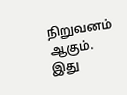நிறுவனம் ஆகும். இது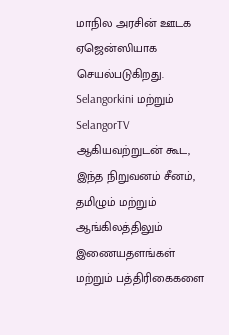மாநில அரசின் ஊடக ஏஜென்ஸியாக செயல்படுகிறது. Selangorkini மற்றும் SelangorTV ஆகியவற்றுடன் கூட, இந்த நிறுவனம் சீனம், தமிழும் மற்றும் ஆங்கிலத்திலும் இணையதளங்கள் மற்றும் பத்திரிகைகளை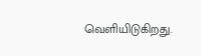வெளியிடுகிறது.